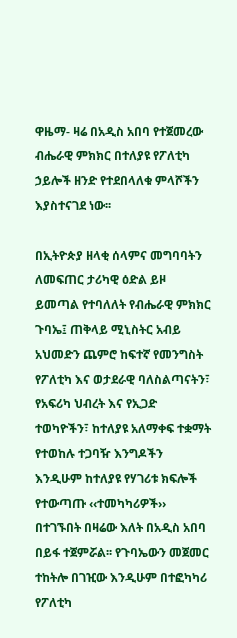ዋዜማ- ዛሬ በአዲስ አበባ የተጀመረው ብሔራዊ ምክክር በተለያዩ የፖለቲካ ኃይሎች ዘንድ የተደበላለቁ ምላሾችን እያስተናገደ ነው፡፡

በኢትዮጵያ ዘላቂ ሰላምና መግባባትን ለመፍጠር ታሪካዊ ዕድል ይዞ ይመጣል የተባለለት የብሔራዊ ምክክር ጉባኤ፤ ጠቅላይ ሚኒስትር አብይ አህመድን ጨምሮ ከፍተኛ የመንግስት የፖለቲካ እና ወታደራዊ ባለስልጣናትን፣ የአፍሪካ ህብረት እና የኢጋድ ተወካዮችን፣ ከተለያዩ አለማቀፍ ተቋማት የተወከሉ ተጋባዥ እንግዶችን እንዲሁም ከተለያዩ የሃገሪቱ ክፍሎች የተውጣጡ ‹‹ተመካካሪዎች›› በተገኙበት በዛሬው እለት በአዲስ አበባ በይፋ ተጀምሯል፡፡ የጉባኤውን መጀመር ተከትሎ በገዢው እንዲሁም በተፎካካሪ የፖለቲካ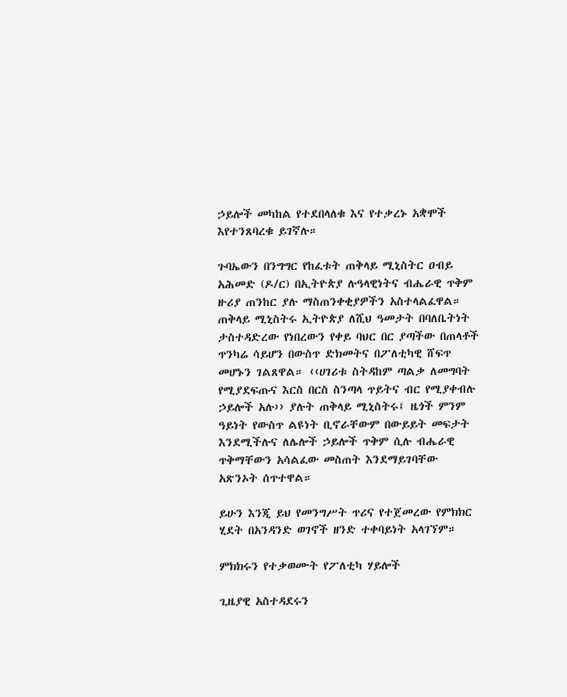ኃይሎች መካከል የተደበላለቁ እና የተቃረኑ አቋሞች እየተንጸባረቁ ይገኛሉ።

ጉባኤውን በንግግር የከፈቱት ጠቅላይ ሚኒስትር ዐብይ አሕመድ (ዶ/ር) በኢትዮጵያ ሉዓላዊነትና ብሔራዊ ጥቅም ዙሪያ ጠንከር ያሉ ማስጠንቀቂያዎችን አስተላልፈዋል። ጠቅላይ ሚኒስትሩ ኢትዮጵያ ለሺህ ዓመታት በባለቤትነት ታስተዳድረው የነበረውን የቀይ ባህር በር ያጣችው በጠላቶች ጥንካሬ ሳይሆን በውስጥ ድክመትና በፖለቲካዊ ሸፍጥ መሆኑን ገልጸዋል። ‹‹ሀገሪቱ ስትዳከም ጣልቃ ለመግባት የሚያደፍጡና እርስ በርስ ስንጣላ ጥይትና ብር የሚያቀብሉ ኃይሎች አሉ›› ያሉት ጠቅላይ ሚኒስትሩ፤ ዜጎች ምንም ዓይነት የውስጥ ልዩነት ቢኖራቸውም በውይይት መፍታት እንደሚችሉና ለሌሎች ኃይሎች ጥቅም ሲሉ ብሔራዊ ጥቅማቸውን አሳልፈው መስጠት እንደማይገባቸው አጽንኦት ሰጥተዋል።

ይሁን እንጂ ይህ የመንግሥት ጥሪና የተጀመረው የምክክር ሂደት በአንዳንድ ወገኖች ዘንድ ተቀባይነት አላገኘም።

ምክክሩን የተቃወሙት የፖለቲካ ሃይሎች

ጊዜያዊ አስተዳደሩን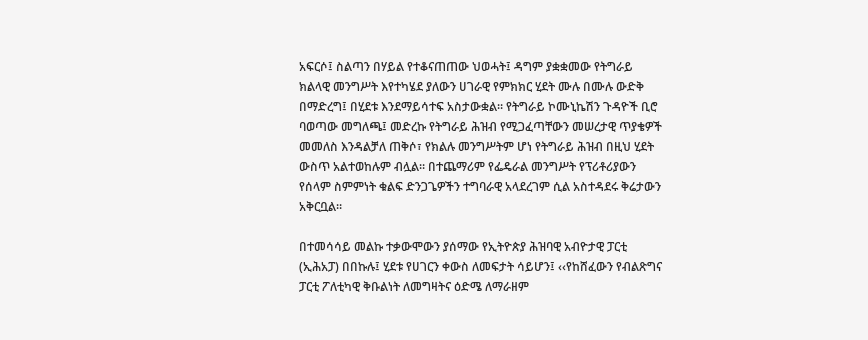አፍርሶ፤ ስልጣን በሃይል የተቆናጠጠው ህወሓት፤ ዳግም ያቋቋመው የትግራይ ክልላዊ መንግሥት እየተካሄደ ያለውን ሀገራዊ የምክክር ሂደት ሙሉ በሙሉ ውድቅ በማድረግ፤ በሂደቱ እንደማይሳተፍ አስታውቋል። የትግራይ ኮሙኒኬሽን ጉዳዮች ቢሮ ባወጣው መግለጫ፤ መድረኩ የትግራይ ሕዝብ የሚጋፈጣቸውን መሠረታዊ ጥያቄዎች መመለስ እንዳልቻለ ጠቅሶ፣ የክልሉ መንግሥትም ሆነ የትግራይ ሕዝብ በዚህ ሂደት ውስጥ አልተወከሉም ብሏል። በተጨማሪም የፌዴራል መንግሥት የፕሪቶሪያውን የሰላም ስምምነት ቁልፍ ድንጋጌዎችን ተግባራዊ አላደረገም ሲል አስተዳደሩ ቅሬታውን አቅርቧል።

በተመሳሳይ መልኩ ተቃውሞውን ያሰማው የኢትዮጵያ ሕዝባዊ አብዮታዊ ፓርቲ (ኢሕአፓ) በበኩሉ፤ ሂደቱ የሀገርን ቀውስ ለመፍታት ሳይሆን፤ ‹‹የከሸፈውን የብልጽግና ፓርቲ ፖለቲካዊ ቅቡልነት ለመግዛትና ዕድሜ ለማራዘም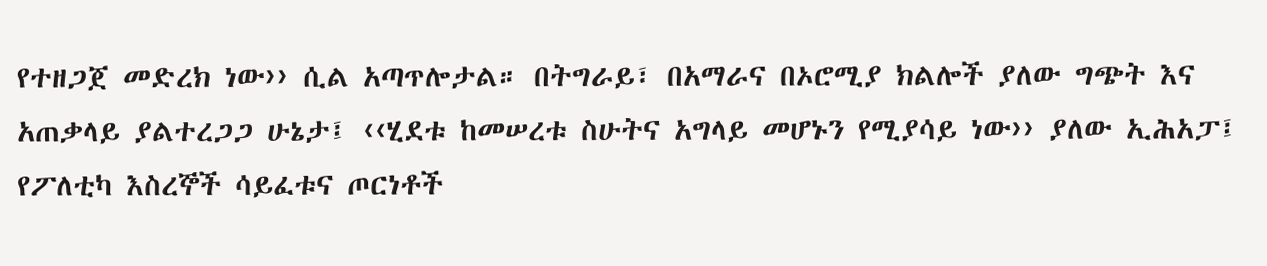የተዘጋጀ መድረክ ነው›› ሲል አጣጥሎታል። በትግራይ፣ በአማራና በኦሮሚያ ክልሎች ያለው ግጭት እና አጠቃላይ ያልተረጋጋ ሁኔታ፤ ‹‹ሂደቱ ከመሠረቱ ስሁትና አግላይ መሆኑን የሚያሳይ ነው›› ያለው ኢሕአፓ፤ የፖለቲካ እስረኞች ሳይፈቱና ጦርነቶች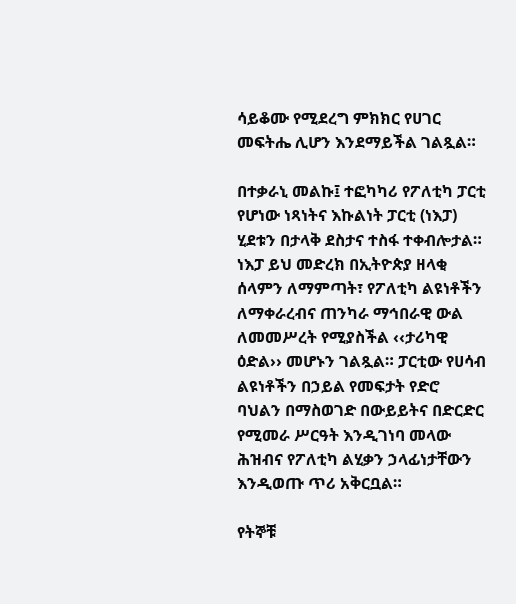ሳይቆሙ የሚደረግ ምክክር የሀገር መፍትሔ ሊሆን እንደማይችል ገልጿል።

በተቃራኒ መልኩ፤ ተፎካካሪ የፖለቲካ ፓርቲ የሆነው ነጻነትና እኩልነት ፓርቲ (ነእፓ) ሂደቱን በታላቅ ደስታና ተስፋ ተቀብሎታል። ነእፓ ይህ መድረክ በኢትዮጵያ ዘላቂ ሰላምን ለማምጣት፣ የፖለቲካ ልዩነቶችን ለማቀራረብና ጠንካራ ማኅበራዊ ውል ለመመሥረት የሚያስችል ‹‹ታሪካዊ ዕድል›› መሆኑን ገልጿል። ፓርቲው የሀሳብ ልዩነቶችን በኃይል የመፍታት የድሮ ባህልን በማስወገድ በውይይትና በድርድር የሚመራ ሥርዓት እንዲገነባ መላው ሕዝብና የፖለቲካ ልሂቃን ኃላፊነታቸውን እንዲወጡ ጥሪ አቅርቧል።

የትኞቹ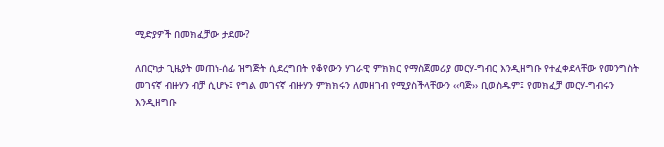ሚድያዎች በመክፈቻው ታደሙ?

ለበርካታ ጊዜያት መጠነ-ሰፊ ዝግጅት ሲደረግበት የቆየውን ሃገራዊ ምክክር የማስጀመሪያ መርሃ-ግብር እንዲዘግቡ የተፈቀደላቸው የመንግስት መገናኛ ብዙሃን ብቻ ሲሆኑ፤ የግል መገናኛ ብዙሃን ምክክሩን ለመዘገብ የሚያስችላቸውን ‹‹ባጅ›› ቢወስዱም፤ የመክፈቻ መርሃ-ግብሩን እንዲዘግቡ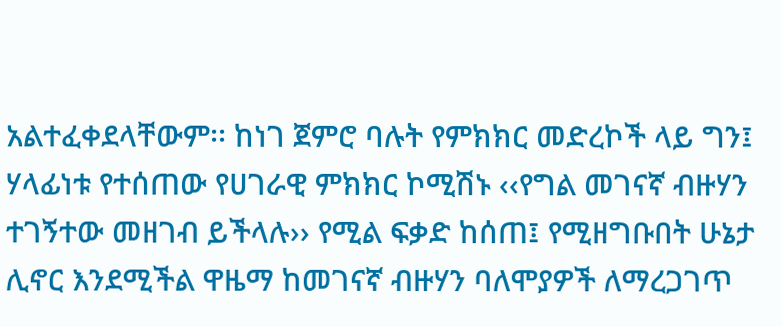አልተፈቀደላቸውም፡፡ ከነገ ጀምሮ ባሉት የምክክር መድረኮች ላይ ግን፤ ሃላፊነቱ የተሰጠው የሀገራዊ ምክክር ኮሚሽኑ ‹‹የግል መገናኛ ብዙሃን ተገኝተው መዘገብ ይችላሉ›› የሚል ፍቃድ ከሰጠ፤ የሚዘግቡበት ሁኔታ ሊኖር እንደሚችል ዋዜማ ከመገናኛ ብዙሃን ባለሞያዎች ለማረጋገጥ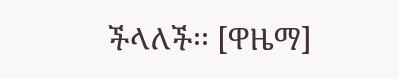ችላለች፡፡ [ዋዜማ]